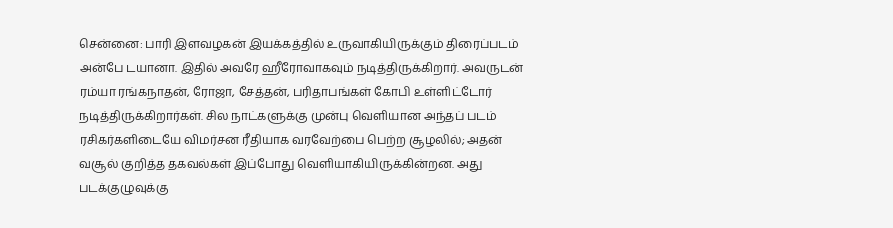சென்னை: பாரி இளவழகன் இயக்கத்தில் உருவாகியிருக்கும் திரைப்படம் அன்பே டயானா. இதில் அவரே ஹீரோவாகவும் நடித்திருக்கிறார். அவருடன் ரம்யா ரங்கநாதன், ரோஜா, சேத்தன், பரிதாபங்கள் கோபி உள்ளிட்டோர் நடித்திருக்கிறார்கள். சில நாட்களுக்கு முன்பு வெளியான அந்தப் படம் ரசிகர்களிடையே விமர்சன ரீதியாக வரவேற்பை பெற்ற சூழலில்; அதன் வசூல் குறித்த தகவல்கள் இப்போது வெளியாகியிருக்கின்றன. அது படக்குழுவுக்கு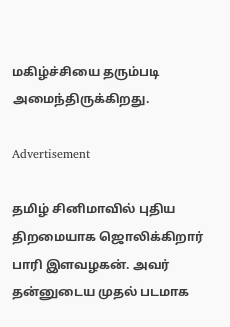மகிழ்ச்சியை தரும்படி அமைந்திருக்கிறது.

Advertisement

தமிழ் சினிமாவில் புதிய திறமையாக ஜொலிக்கிறார் பாரி இளவழகன். அவர் தன்னுடைய முதல் படமாக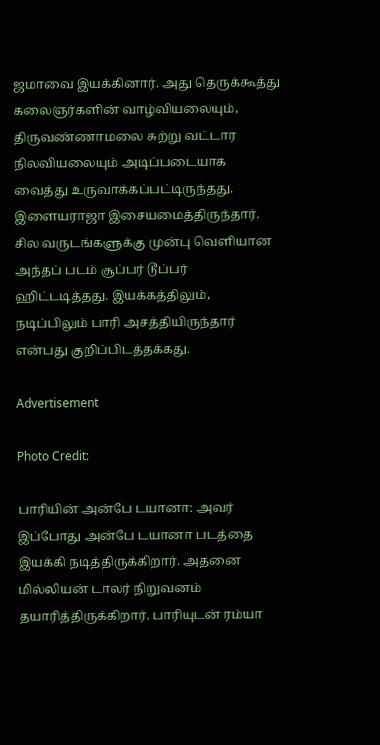ஜமாவை இயக்கினார். அது தெருக்கூத்து கலைஞர்களின் வாழ்வியலையும், திருவண்ணாமலை சுற்று வட்டார நிலவியலையும் அடிப்படையாக வைத்து உருவாக்கப்பட்டிருந்தது. இளையராஜா இசையமைத்திருந்தார். சில வருடங்களுக்கு முன்பு வெளியான அந்தப் படம் சூப்பர் டூப்பர் ஹிட்டடித்தது. இயக்கத்திலும், நடிப்பிலும் பாரி அசத்தியிருந்தார் என்பது குறிப்பிடத்தக்கது.

Advertisement

Photo Credit:

பாரியின் அன்பே டயானா: அவர் இப்போது அன்பே டயானா படத்தை இயக்கி நடித்திருக்கிறார். அதனை மில்லியன் டாலர் நிறுவனம் தயாரித்திருக்கிறார். பாரியுடன் ரம்யா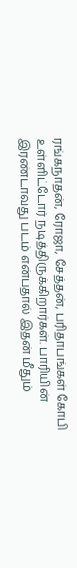ரங்கநாதன், ரோஜா, சேத்தன், பரிதாபங்கள் கோபி உள்ளிட்டோர் நடித்திருக்கிறார்கள். பாரியின் இரண்டாவது படம் என்பதால் இதன் மீதும்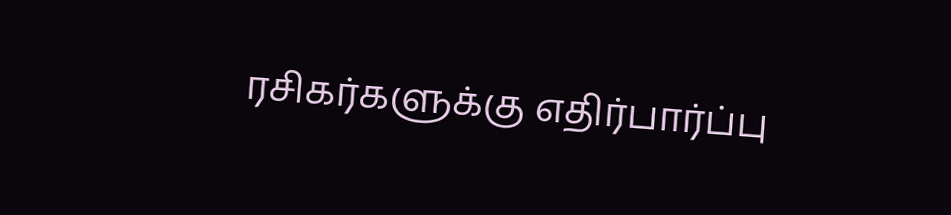ரசிகர்களுக்கு எதிர்பார்ப்பு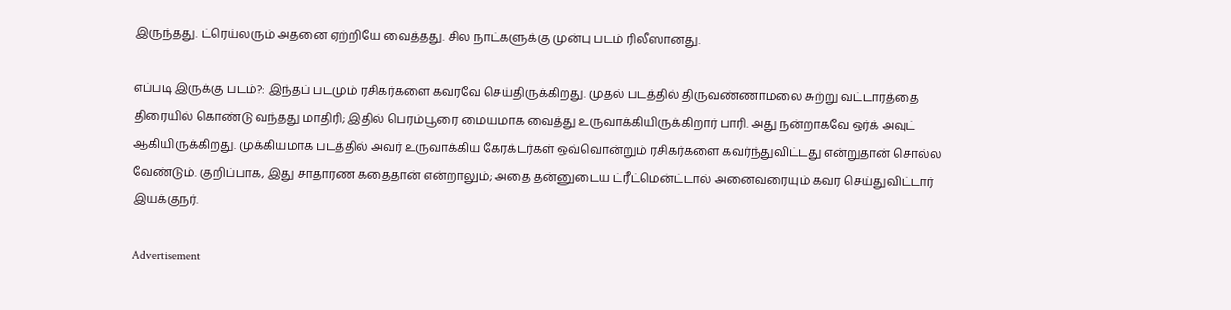இருந்தது. ட்ரெய்லரும் அதனை ஏற்றியே வைத்தது. சில நாட்களுக்கு முன்பு படம் ரிலீஸானது.

எப்படி இருக்கு படம்?: இந்தப் படமும் ரசிகர்களை கவரவே செய்திருக்கிறது. முதல் படத்தில் திருவண்ணாமலை சுற்று வட்டாரத்தை திரையில் கொண்டு வந்தது மாதிரி; இதில் பெரம்பூரை மையமாக வைத்து உருவாக்கியிருக்கிறார் பாரி. அது நன்றாகவே ஒர்க் அவுட் ஆகியிருக்கிறது. முக்கியமாக படத்தில் அவர் உருவாக்கிய கேரக்டர்கள் ஒவ்வொன்றும் ரசிகர்களை கவர்ந்துவிட்டது என்றுதான் சொல்ல வேண்டும். குறிப்பாக, இது சாதாரண கதைதான் என்றாலும்; அதை தன்னுடைய ட்ரீட்மென்ட்டால் அனைவரையும் கவர செய்துவிட்டார் இயக்குநர்.

Advertisement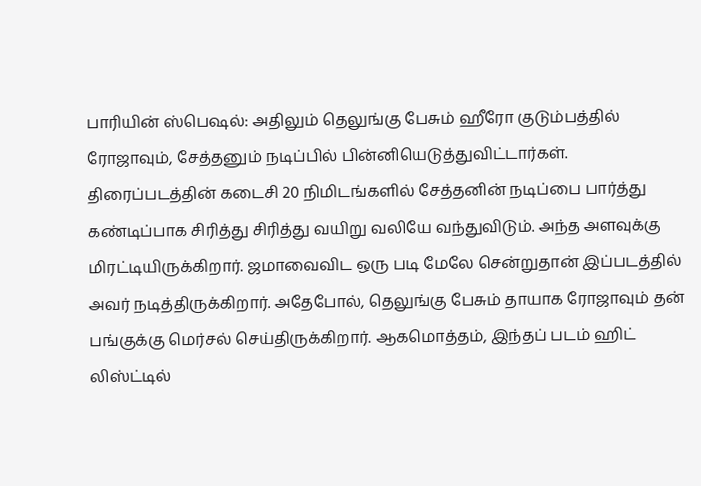பாரியின் ஸ்பெஷல்: அதிலும் தெலுங்கு பேசும் ஹீரோ குடும்பத்தில் ரோஜாவும், சேத்தனும் நடிப்பில் பின்னியெடுத்துவிட்டார்கள். திரைப்படத்தின் கடைசி 20 நிமிடங்களில் சேத்தனின் நடிப்பை பார்த்து கண்டிப்பாக சிரித்து சிரித்து வயிறு வலியே வந்துவிடும். அந்த அளவுக்கு மிரட்டியிருக்கிறார். ஜமாவைவிட ஒரு படி மேலே சென்றுதான் இப்படத்தில் அவர் நடித்திருக்கிறார். அதேபோல், தெலுங்கு பேசும் தாயாக ரோஜாவும் தன் பங்குக்கு மெர்சல் செய்திருக்கிறார். ஆகமொத்தம், இந்தப் படம் ஹிட் லிஸ்ட்டில்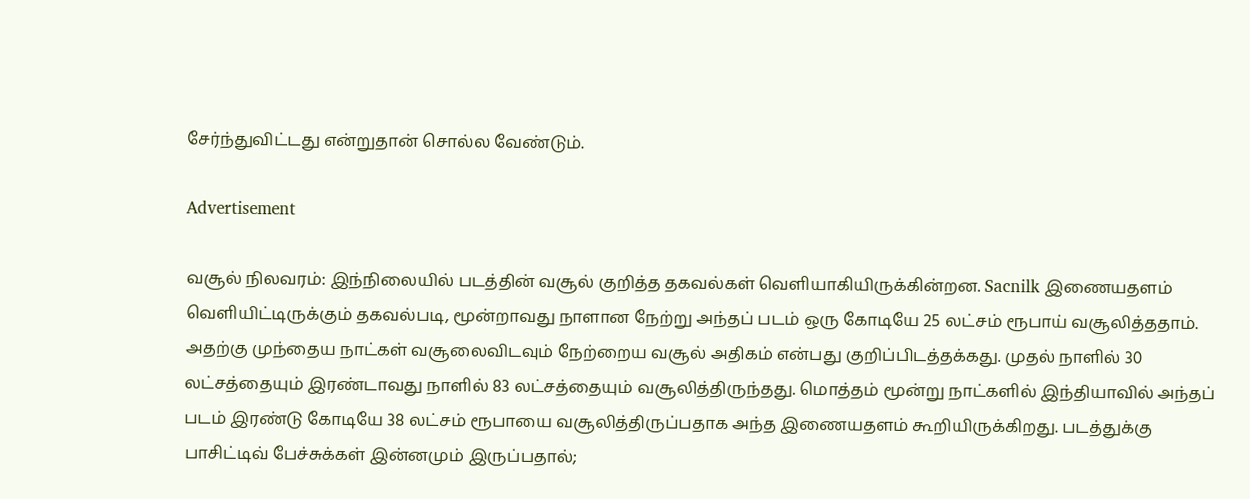சேர்ந்துவிட்டது என்றுதான் சொல்ல வேண்டும்.

Advertisement

வசூல் நிலவரம்: இந்நிலையில் படத்தின் வசூல் குறித்த தகவல்கள் வெளியாகியிருக்கின்றன. Sacnilk இணையதளம் வெளியிட்டிருக்கும் தகவல்படி, மூன்றாவது நாளான நேற்று அந்தப் படம் ஒரு கோடியே 25 லட்சம் ரூபாய் வசூலித்ததாம். அதற்கு முந்தைய நாட்கள் வசூலைவிடவும் நேற்றைய வசூல் அதிகம் என்பது குறிப்பிடத்தக்கது. முதல் நாளில் 30 லட்சத்தையும் இரண்டாவது நாளில் 83 லட்சத்தையும் வசூலித்திருந்தது. மொத்தம் மூன்று நாட்களில் இந்தியாவில் அந்தப் படம் இரண்டு கோடியே 38 லட்சம் ரூபாயை வசூலித்திருப்பதாக அந்த இணையதளம் கூறியிருக்கிறது. படத்துக்கு பாசிட்டிவ் பேச்சுக்கள் இன்னமும் இருப்பதால்;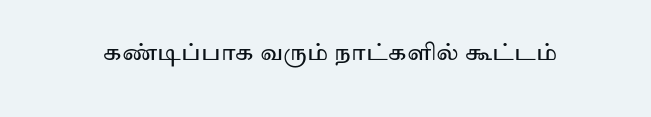கண்டிப்பாக வரும் நாட்களில் கூட்டம்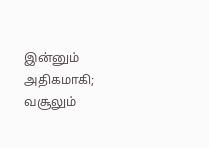இன்னும் அதிகமாகி; வசூலும்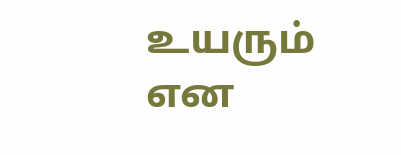உயரும் என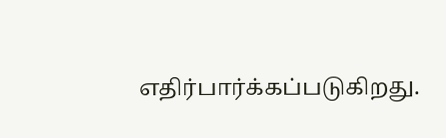எதிர்பார்க்கப்படுகிறது.